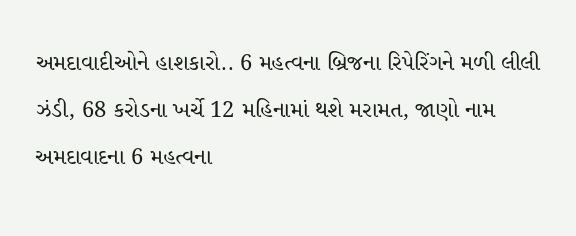અમદાવાદીઓને હાશકારો.. 6 મહત્વના બ્રિજના રિપેરિંગને મળી લીલી ઝંડી, 68 કરોડના ખર્ચે 12 મહિનામાં થશે મરામત, જાણો નામ
અમદાવાદના 6 મહત્વના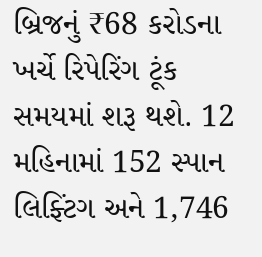બ્રિજનું ₹68 કરોડના ખર્ચે રિપેરિંગ ટૂંક સમયમાં શરૂ થશે. 12 મહિનામાં 152 સ્પાન લિફ્ટિંગ અને 1,746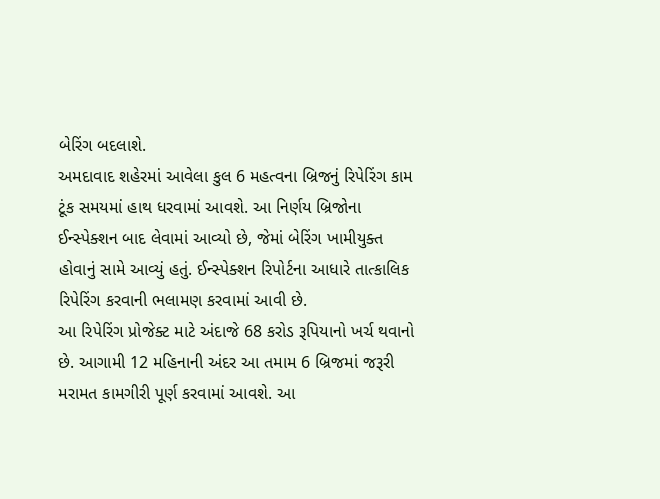બેરિંગ બદલાશે.
અમદાવાદ શહેરમાં આવેલા કુલ 6 મહત્વના બ્રિજનું રિપેરિંગ કામ ટૂંક સમયમાં હાથ ધરવામાં આવશે. આ નિર્ણય બ્રિજોના ઈન્સ્પેક્શન બાદ લેવામાં આવ્યો છે, જેમાં બેરિંગ ખામીયુક્ત હોવાનું સામે આવ્યું હતું. ઈન્સ્પેક્શન રિપોર્ટના આધારે તાત્કાલિક રિપેરિંગ કરવાની ભલામણ કરવામાં આવી છે.
આ રિપેરિંગ પ્રોજેક્ટ માટે અંદાજે 68 કરોડ રૂપિયાનો ખર્ચ થવાનો છે. આગામી 12 મહિનાની અંદર આ તમામ 6 બ્રિજમાં જરૂરી મરામત કામગીરી પૂર્ણ કરવામાં આવશે. આ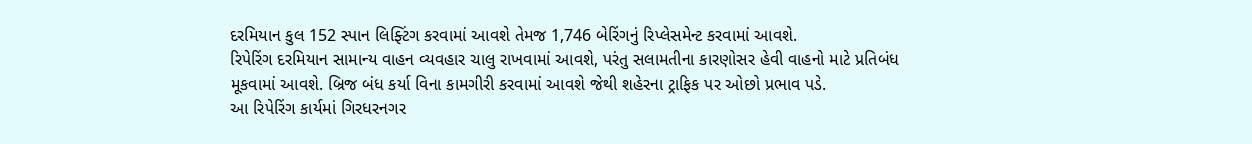દરમિયાન કુલ 152 સ્પાન લિફ્ટિંગ કરવામાં આવશે તેમજ 1,746 બેરિંગનું રિપ્લેસમેન્ટ કરવામાં આવશે.
રિપેરિંગ દરમિયાન સામાન્ય વાહન વ્યવહાર ચાલુ રાખવામાં આવશે, પરંતુ સલામતીના કારણોસર હેવી વાહનો માટે પ્રતિબંધ મૂકવામાં આવશે. બ્રિજ બંધ કર્યા વિના કામગીરી કરવામાં આવશે જેથી શહેરના ટ્રાફિક પર ઓછો પ્રભાવ પડે.
આ રિપેરિંગ કાર્યમાં ગિરધરનગર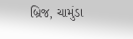બ્રિજ, ચામુંડા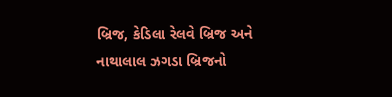બ્રિજ, કેડિલા રેલવે બ્રિજ અને નાથાલાલ ઝગડા બ્રિજનો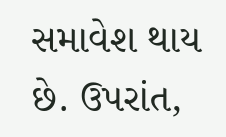સમાવેશ થાય છે. ઉપરાંત,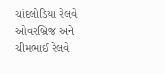ચાંદલોડિયા રેલવે ઓવરબ્રિજ અને ચીમભાઈ રેલવે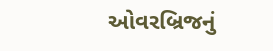ઓવરબ્રિજનું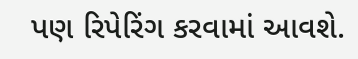પણ રિપેરિંગ કરવામાં આવશે.